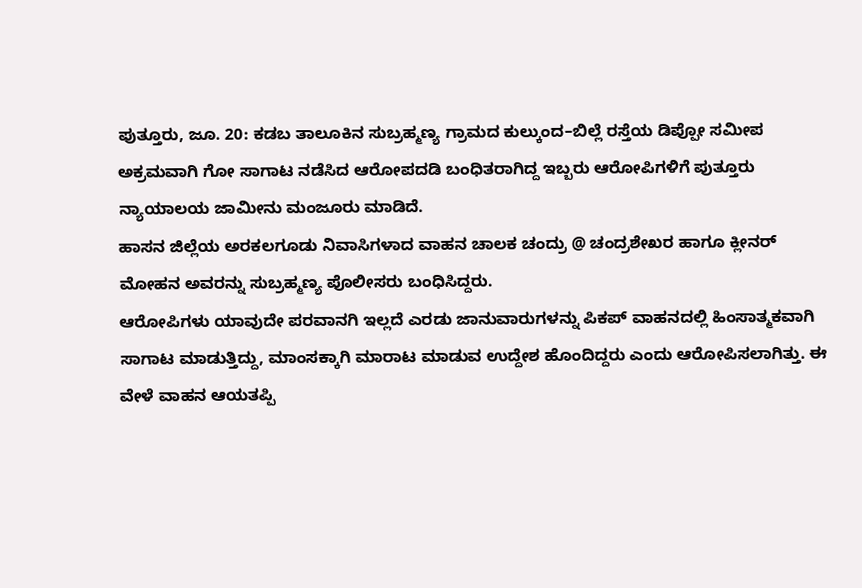ಪುತ್ತೂರು, ಜೂ. 20: ಕಡಬ ತಾಲೂಕಿನ ಸುಬ್ರಹ್ಮಣ್ಯ ಗ್ರಾಮದ ಕುಲ್ಕುಂದ–ಬಿಲ್ಲೆ ರಸ್ತೆಯ ಡಿಪ್ಪೋ ಸಮೀಪ ಅಕ್ರಮವಾಗಿ ಗೋ ಸಾಗಾಟ ನಡೆಸಿದ ಆರೋಪದಡಿ ಬಂಧಿತರಾಗಿದ್ದ ಇಬ್ಬರು ಆರೋಪಿಗಳಿಗೆ ಪುತ್ತೂರು ನ್ಯಾಯಾಲಯ ಜಾಮೀನು ಮಂಜೂರು ಮಾಡಿದೆ.
ಹಾಸನ ಜಿಲ್ಲೆಯ ಅರಕಲಗೂಡು ನಿವಾಸಿಗಳಾದ ವಾಹನ ಚಾಲಕ ಚಂದ್ರು @ ಚಂದ್ರಶೇಖರ ಹಾಗೂ ಕ್ಲೀನರ್ ಮೋಹನ ಅವರನ್ನು ಸುಬ್ರಹ್ಮಣ್ಯ ಪೊಲೀಸರು ಬಂಧಿಸಿದ್ದರು.
ಆರೋಪಿಗಳು ಯಾವುದೇ ಪರವಾನಗಿ ಇಲ್ಲದೆ ಎರಡು ಜಾನುವಾರುಗಳನ್ನು ಪಿಕಪ್ ವಾಹನದಲ್ಲಿ ಹಿಂಸಾತ್ಮಕವಾಗಿ ಸಾಗಾಟ ಮಾಡುತ್ತಿದ್ದು, ಮಾಂಸಕ್ಕಾಗಿ ಮಾರಾಟ ಮಾಡುವ ಉದ್ದೇಶ ಹೊಂದಿದ್ದರು ಎಂದು ಆರೋಪಿಸಲಾಗಿತ್ತು. ಈ ವೇಳೆ ವಾಹನ ಆಯತಪ್ಪಿ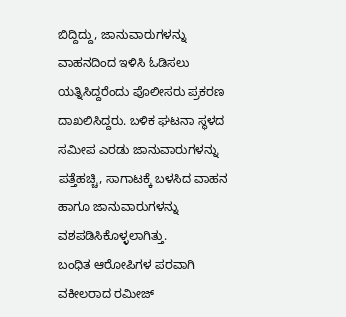ಬಿದ್ದಿದ್ದು, ಜಾನುವಾರುಗಳನ್ನು ವಾಹನದಿಂದ ಇಳಿಸಿ ಓಡಿಸಲು ಯತ್ನಿಸಿದ್ದರೆಂದು ಪೊಲೀಸರು ಪ್ರಕರಣ ದಾಖಲಿಸಿದ್ದರು. ಬಳಿಕ ಘಟನಾ ಸ್ಥಳದ ಸಮೀಪ ಎರಡು ಜಾನುವಾರುಗಳನ್ನು ಪತ್ತೆಹಚ್ಚಿ, ಸಾಗಾಟಕ್ಕೆ ಬಳಸಿದ ವಾಹನ ಹಾಗೂ ಜಾನುವಾರುಗಳನ್ನು ವಶಪಡಿಸಿಕೊಳ್ಳಲಾಗಿತ್ತು.
ಬಂಧಿತ ಆರೋಪಿಗಳ ಪರವಾಗಿ ವಕೀಲರಾದ ರಮೀಜ್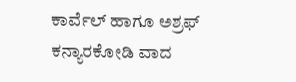ಕಾರ್ವೆಲ್ ಹಾಗೂ ಅಶ್ರಫ್ ಕನ್ಯಾರಕೋಡಿ ವಾದ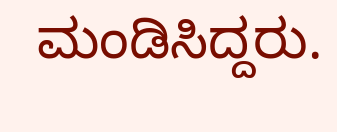ಮಂಡಿಸಿದ್ದರು.